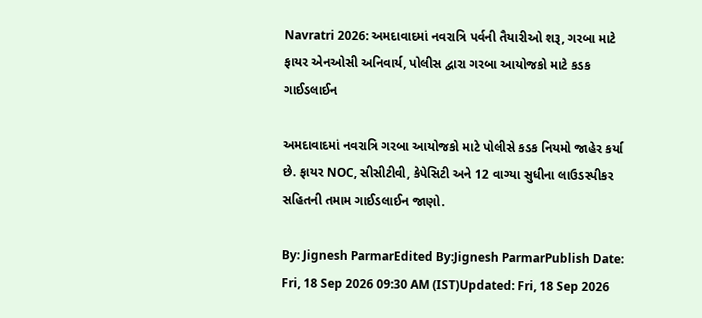Navratri 2026: અમદાવાદમાં નવરાત્રિ પર્વની તૈયારીઓ શરૂ, ગરબા માટે ફાયર એનઓસી અનિવાર્ય, પોલીસ દ્વારા ગરબા આયોજકો માટે કડક ગાઈડલાઈન

અમદાવાદમાં નવરાત્રિ ગરબા આયોજકો માટે પોલીસે કડક નિયમો જાહેર કર્યા છે. ફાયર NOC, સીસીટીવી, કેપેસિટી અને 12 વાગ્યા સુધીના લાઉડસ્પીકર સહિતની તમામ ગાઈડલાઈન જાણો.

By: Jignesh ParmarEdited By:Jignesh ParmarPublish Date: Fri, 18 Sep 2026 09:30 AM (IST)Updated: Fri, 18 Sep 2026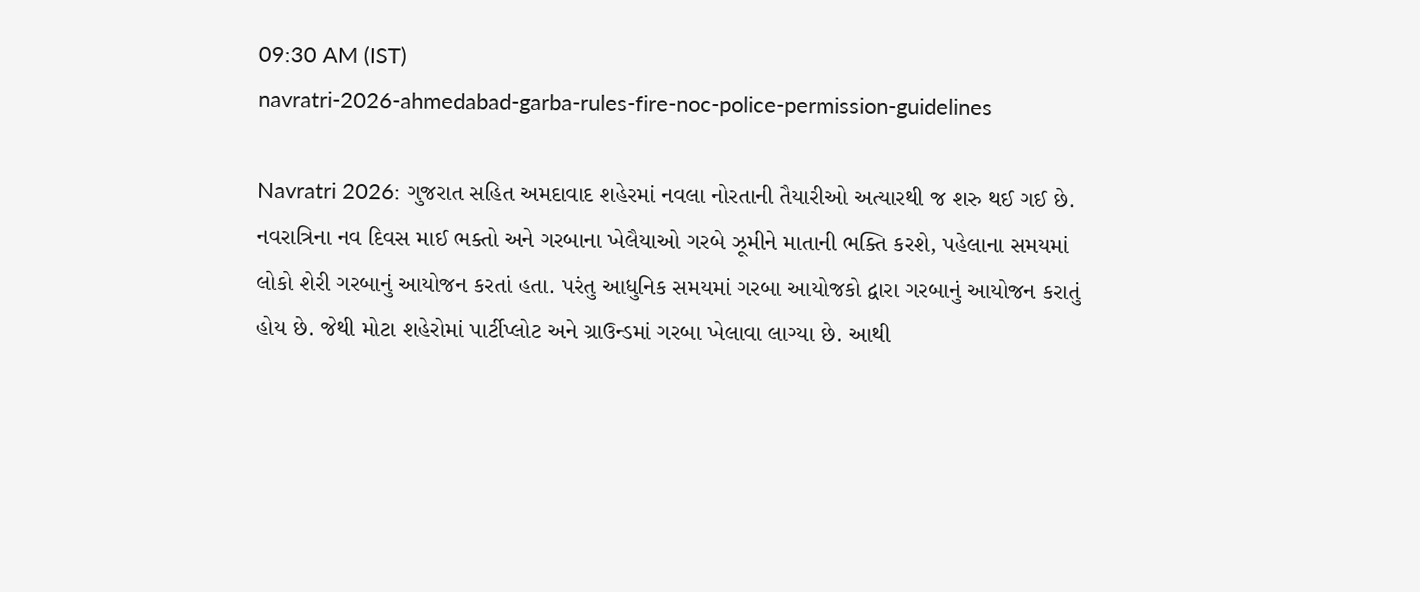09:30 AM (IST)
navratri-2026-ahmedabad-garba-rules-fire-noc-police-permission-guidelines

Navratri 2026: ગુજરાત સહિત અમદાવાદ શહેરમાં નવલા નોરતાની તૈયારીઓ અત્યારથી જ શરુ થઈ ગઈ છે. નવરાત્રિના નવ દિવસ માઈ ભક્તો અને ગરબાના ખેલૈયાઓ ગરબે ઝૂમીને માતાની ભક્તિ કરશે, પહેલાના સમયમાં લોકો શેરી ગરબાનું આયોજન કરતાં હતા. પરંતુ આધુનિક સમયમાં ગરબા આયોજકો દ્વારા ગરબાનું આયોજન કરાતું હોય છે. જેથી મોટા શહેરોમાં પાર્ટીપ્લોટ અને ગ્રાઉન્ડમાં ગરબા ખેલાવા લાગ્યા છે. આથી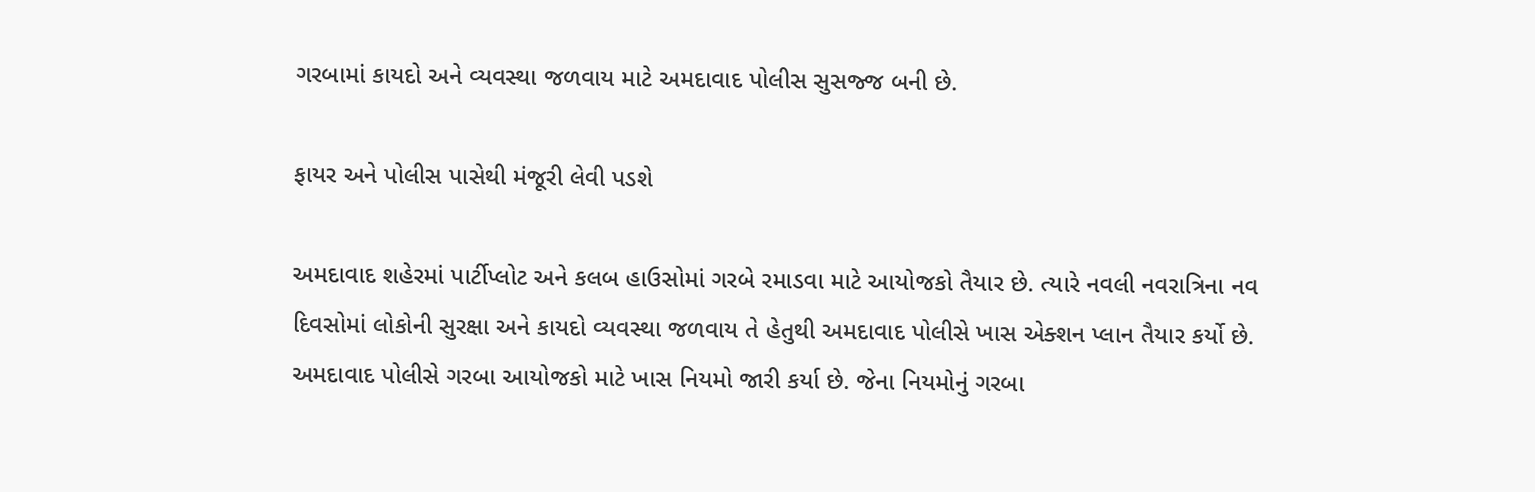ગરબામાં કાયદો અને વ્યવસ્થા જળવાય માટે અમદાવાદ પોલીસ સુસજ્જ બની છે.

ફાયર અને પોલીસ પાસેથી મંજૂરી લેવી પડશે

અમદાવાદ શહેરમાં પાર્ટીપ્લોટ અને કલબ હાઉસોમાં ગરબે રમાડવા માટે આયોજકો તૈયાર છે. ત્યારે નવલી નવરાત્રિના નવ દિવસોમાં લોકોની સુરક્ષા અને કાયદો વ્યવસ્થા જળવાય તે હેતુથી અમદાવાદ પોલીસે ખાસ એક્શન પ્લાન તૈયાર કર્યો છે. અમદાવાદ પોલીસે ગરબા આયોજકો માટે ખાસ નિયમો જારી કર્યા છે. જેના નિયમોનું ગરબા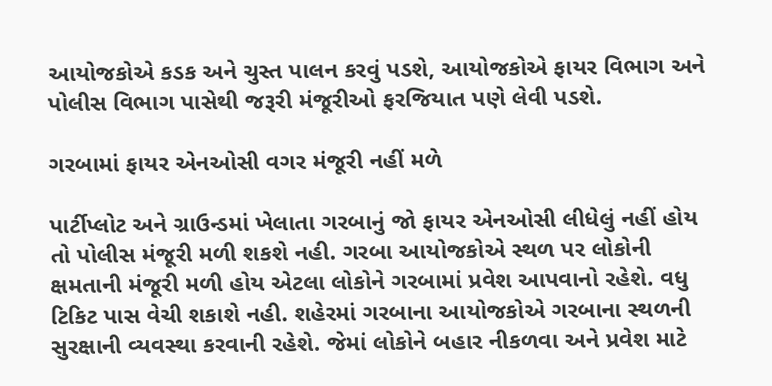આયોજકોએ કડક અને ચુસ્ત પાલન કરવું પડશે, આયોજકોએ ફાયર વિભાગ અને પોલીસ વિભાગ પાસેથી જરૂરી મંજૂરીઓ ફરજિયાત પણે લેવી પડશે.

ગરબામાં ફાયર એનઓસી વગર મંજૂરી નહીં મળે

પાર્ટીપ્લોટ અને ગ્રાઉન્ડમાં ખેલાતા ગરબાનું જો ફાયર એનઓસી લીધેલું નહીં હોય તો પોલીસ મંજૂરી મળી શકશે નહી. ગરબા આયોજકોએ સ્થળ પર લોકોની ક્ષમતાની મંજૂરી મળી હોય એટલા લોકોને ગરબામાં પ્રવેશ આપવાનો રહેશે. વધુ ટિકિટ પાસ વેચી શકાશે નહી. શહેરમાં ગરબાના આયોજકોએ ગરબાના સ્થળની સુરક્ષાની વ્યવસ્થા કરવાની રહેશે. જેમાં લોકોને બહાર નીકળવા અને પ્રવેશ માટે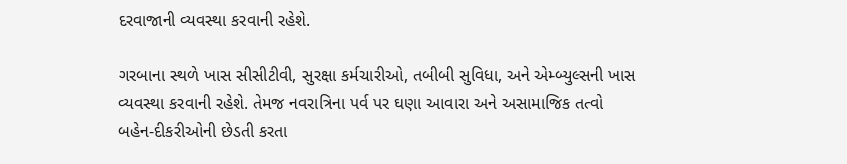દરવાજાની વ્યવસ્થા કરવાની રહેશે.

ગરબાના સ્થળે ખાસ સીસીટીવી, સુરક્ષા કર્મચારીઓ, તબીબી સુવિધા, અને એમ્બ્યુલ્સની ખાસ વ્યવસ્થા કરવાની રહેશે. તેમજ નવરાત્રિના પર્વ પર ઘણા આવારા અને અસામાજિક તત્વો બહેન-દીકરીઓની છેડતી કરતા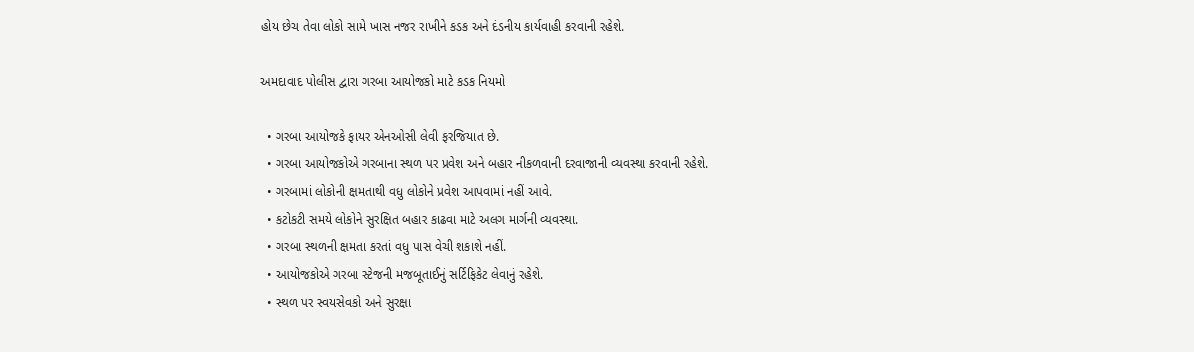હોય છેચ તેવા લોકો સામે ખાસ નજર રાખીને કડક અને દંડનીય કાર્યવાહી કરવાની રહેશે.

અમદાવાદ પોલીસ દ્વારા ગરબા આયોજકો માટે કડક નિયમો

  • ગરબા આયોજકે ફાયર એનઓસી લેવી ફરજિયાત છે.
  • ગરબા આયોજકોએ ગરબાના સ્થળ પર પ્રવેશ અને બહાર નીકળવાની દરવાજાની વ્યવસ્થા કરવાની રહેશે.
  • ગરબામાં લોકોની ક્ષમતાથી વધુ લોકોને પ્રવેશ આપવામાં નહીં આવે.
  • કટોકટી સમયે લોકોને સુરક્ષિત બહાર કાઢવા માટે અલગ માર્ગની વ્યવસ્થા.
  • ગરબા સ્થળની ક્ષમતા કરતાં વધુ પાસ વેચી શકાશે નહીં.
  • આયોજકોએ ગરબા સ્ટેજની મજબૂતાઈનું સર્ટિફિકેટ લેવાનું રહેશે.
  • સ્થળ પર સ્વયસેવકો અને સુરક્ષા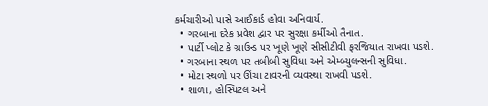કર્મચારીઓ પાસે આઈકાર્ડ હોવા અનિવાર્ય.
  • ગરબાના દરેક પ્રવેશ દ્વાર પર સુરક્ષા કર્મીઓ તૈનાત.
  • પાર્ટી પ્લોટ કે ગ્રાઉન્ડ પર ખૂણે ખૂણે સીસીટીવી ફરજિયાત રાખવા પડશે.
  • ગરબાના સ્થળ પર તબીબી સુવિધા અને એમ્બ્યુલન્સની સુવિધા.
  • મોટા સ્થળો પર ઊંચા ટાવરની વ્યવસ્થા રાખવી પડશે.
  • શાળા, હોસ્પિટલ અને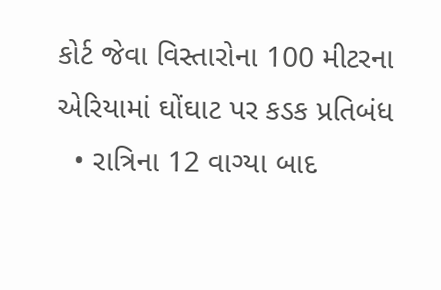કોર્ટ જેવા વિસ્તારોના 100 મીટરના એરિયામાં ઘોંઘાટ પર કડક પ્રતિબંધ
  • રાત્રિના 12 વાગ્યા બાદ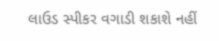લાઉડ સ્પીકર વગાડી શકાશે નહીં